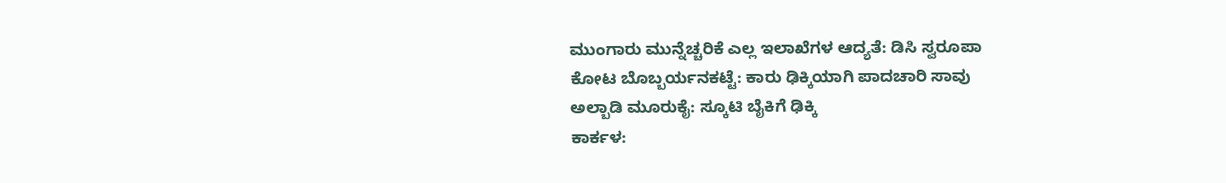ಮುಂಗಾರು ಮುನ್ನೆಚ್ಚರಿಕೆ ಎಲ್ಲ ಇಲಾಖೆಗಳ ಆದ್ಯತೆ: ಡಿಸಿ ಸ್ವರೂಪಾ
ಕೋಟ ಬೊಬ್ಬರ್ಯನಕಟ್ಟೆ: ಕಾರು ಢಿಕ್ಕಿಯಾಗಿ ಪಾದಚಾರಿ ಸಾವು
ಅಲ್ಬಾಡಿ ಮೂರುಕೈ: ಸ್ಕೂಟಿ ಬೈಕಿಗೆ ಢಿಕ್ಕಿ
ಕಾರ್ಕಳ: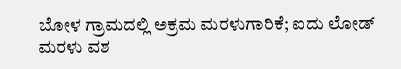ಬೋಳ ಗ್ರಾಮದಲ್ಲಿ ಅಕ್ರಮ ಮರಳುಗಾರಿಕೆ; ಐದು ಲೋಡ್ ಮರಳು ವಶ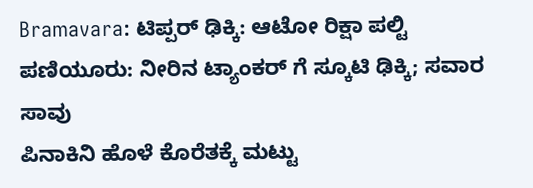Bramavara: ಟಿಪ್ಪರ್ ಢಿಕ್ಕಿ: ಆಟೋ ರಿಕ್ಷಾ ಪಲ್ಟಿ
ಪಣಿಯೂರು: ನೀರಿನ ಟ್ಯಾಂಕರ್ ಗೆ ಸ್ಕೂಟಿ ಢಿಕ್ಕಿ; ಸವಾರ ಸಾವು
ಪಿನಾಕಿನಿ ಹೊಳೆ ಕೊರೆತಕ್ಕೆ ಮಟ್ಟು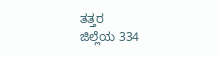ತತ್ತರ
ಜಿಲ್ಲೆಯ 334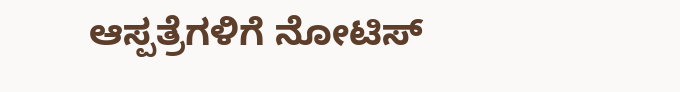ಆಸ್ಪತ್ರೆಗಳಿಗೆ ನೋಟಿಸ್